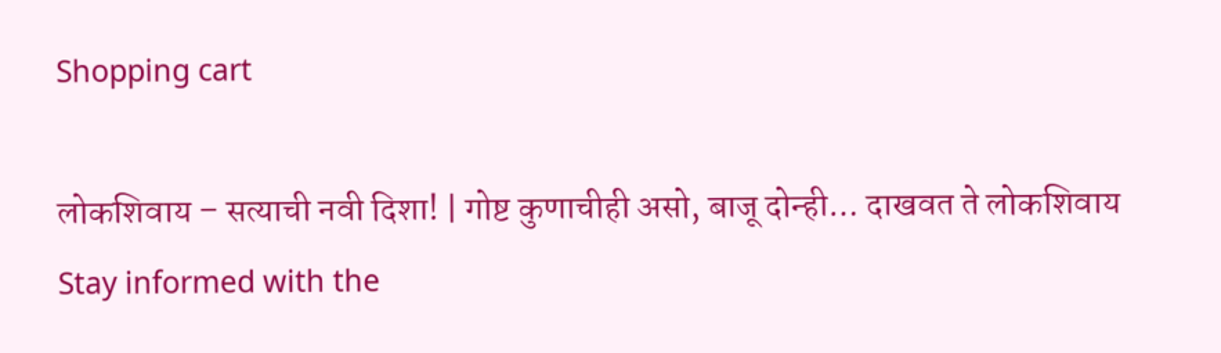Shopping cart

लोकशिवाय – सत्याची नवी दिशा! | गोष्ट कुणाचीही असो, बाजू दोन्ही... दाखवत ते लोकशिवाय Stay informed with the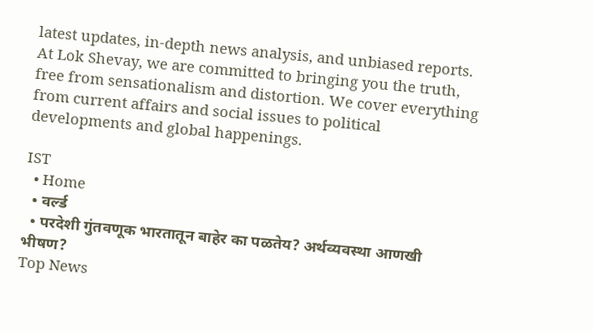latest updates, in-depth news analysis, and unbiased reports. At Lok Shevay, we are committed to bringing you the truth, free from sensationalism and distortion. We cover everything from current affairs and social issues to political developments and global happenings.

IST
  • Home
  • वर्ल्ड
  • परदेशी गुंतवणूक भारतातून बाहेर का पळतेय? अर्थव्यवस्था आणखी भीषण?
Top News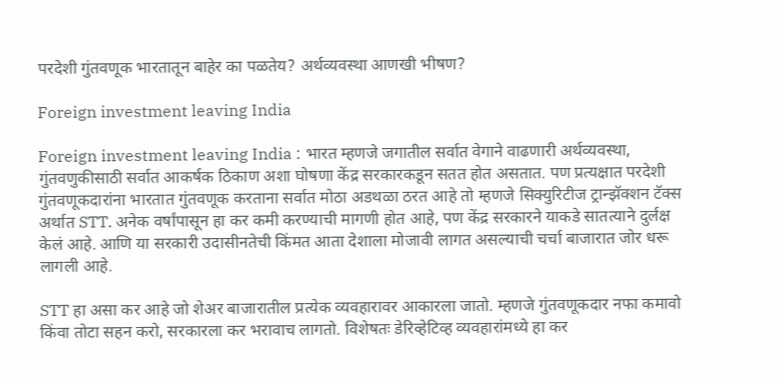परदेशी गुंतवणूक भारतातून बाहेर का पळतेय? अर्थव्यवस्था आणखी भीषण?

Foreign investment leaving India

Foreign investment leaving India : भारत म्हणजे जगातील सर्वात वेगाने वाढणारी अर्थव्यवस्था, गुंतवणुकीसाठी सर्वात आकर्षक ठिकाण अशा घोषणा केंद्र सरकारकडून सतत होत असतात. पण प्रत्यक्षात परदेशी गुंतवणूकदारांना भारतात गुंतवणूक करताना सर्वात मोठा अडथळा ठरत आहे तो म्हणजे सिक्युरिटीज ट्रान्झॅक्शन टॅक्स अर्थात STT. अनेक वर्षांपासून हा कर कमी करण्याची मागणी होत आहे, पण केंद्र सरकारने याकडे सातत्याने दुर्लक्ष केलं आहे. आणि या सरकारी उदासीनतेची किंमत आता देशाला मोजावी लागत असल्याची चर्चा बाजारात जोर धरू लागली आहे.

STT हा असा कर आहे जो शेअर बाजारातील प्रत्येक व्यवहारावर आकारला जातो. म्हणजे गुंतवणूकदार नफा कमावो किंवा तोटा सहन करो, सरकारला कर भरावाच लागतो. विशेषतः डेरिव्हेटिव्ह व्यवहारांमध्ये हा कर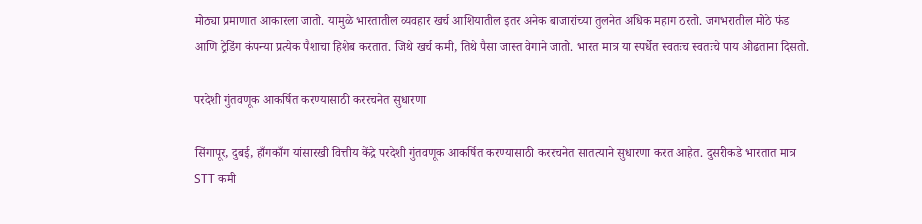मोठ्या प्रमाणात आकारला जातो. यामुळे भारतातील व्यवहार खर्च आशियातील इतर अनेक बाजारांच्या तुलनेत अधिक महाग ठरतो. जगभरातील मोठे फंड आणि ट्रेडिंग कंपन्या प्रत्येक पैशाचा हिशेब करतात. जिथे खर्च कमी, तिथे पैसा जास्त वेगाने जातो. भारत मात्र या स्पर्धेत स्वतःच स्वतःचे पाय ओढताना दिसतो.

परदेशी गुंतवणूक आकर्षित करण्यासाठी कररचनेत सुधारणा

सिंगापूर, दुबई, हाँगकाँग यांसारखी वित्तीय केंद्रे परदेशी गुंतवणूक आकर्षित करण्यासाठी कररचनेत सातत्याने सुधारणा करत आहेत. दुसरीकडे भारतात मात्र STT कमी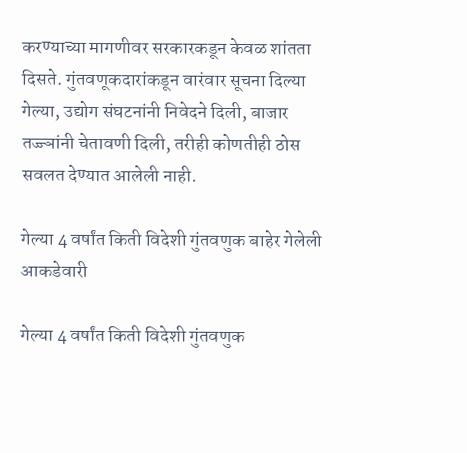करण्याच्या मागणीवर सरकारकडून केवळ शांतता दिसते. गुंतवणूकदारांकडून वारंवार सूचना दिल्या गेल्या, उद्योग संघटनांनी निवेदने दिली, बाजार तज्ज्ञांनी चेतावणी दिली, तरीही कोणतीही ठोस सवलत देण्यात आलेली नाही.

गेल्या 4 वर्षांत किती विदेशी गुंतवणुक बाहेर गेलेली आकडेवारी

गेल्या 4 वर्षांत किती विदेशी गुंतवणुक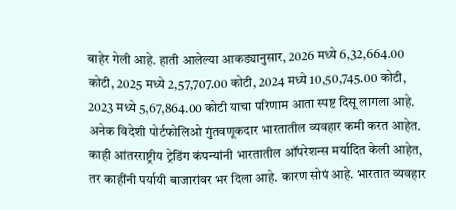बाहेर गेली आहे. हाती आलेल्या आकड्यानुसार, 2026 मध्ये 6,32,664.00 कोटी, 2025 मध्ये 2,57,707.00 कोटी, 2024 मध्ये 10,50,745.00 कोटी, 2023 मध्ये 5,67,864.00 कोटी याचा परिणाम आता स्पष्ट दिसू लागला आहे. अनेक विदेशी पोर्टफोलिओ गुंतवणूकदार भारतातील व्यवहार कमी करत आहेत. काही आंतरराष्ट्रीय ट्रेडिंग कंपन्यांनी भारतातील ऑपरेशन्स मर्यादित केली आहेत, तर काहींनी पर्यायी बाजारांवर भर दिला आहे. कारण सोपं आहे. भारतात व्यवहार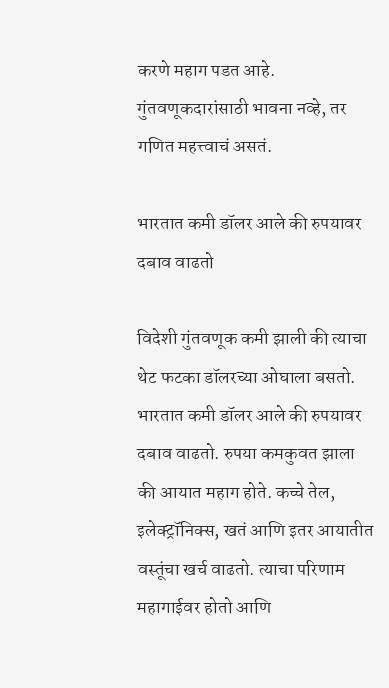करणे महाग पडत आहे. गुंतवणूकदारांसाठी भावना नव्हे, तर गणित महत्त्वाचं असतं.

भारतात कमी डॉलर आले की रुपयावर दबाव वाढतो

विदेशी गुंतवणूक कमी झाली की त्याचा थेट फटका डॉलरच्या ओघाला बसतो. भारतात कमी डॉलर आले की रुपयावर दबाव वाढतो. रुपया कमकुवत झाला की आयात महाग होते. कच्चे तेल, इलेक्ट्रॉनिक्स, खतं आणि इतर आयातीत वस्तूंचा खर्च वाढतो. त्याचा परिणाम महागाईवर होतो आणि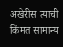अखेरीस त्याची किंमत सामान्य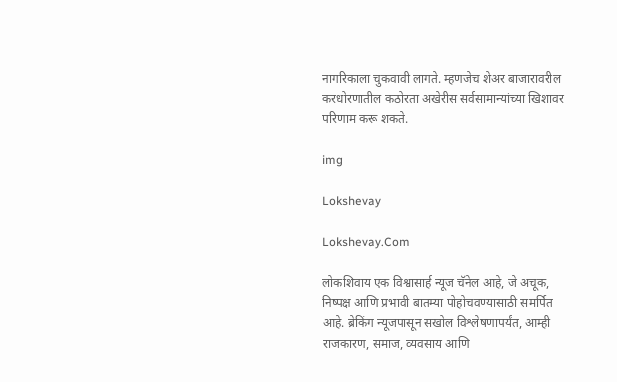नागरिकाला चुकवावी लागते. म्हणजेच शेअर बाजारावरील करधोरणातील कठोरता अखेरीस सर्वसामान्यांच्या खिशावर परिणाम करू शकते.

img

Lokshevay

Lokshevay.Com

लोकशिवाय एक विश्वासार्ह न्यूज चॅनेल आहे, जे अचूक, निष्पक्ष आणि प्रभावी बातम्या पोहोचवण्यासाठी समर्पित आहे. ब्रेकिंग न्यूजपासून सखोल विश्लेषणापर्यंत, आम्ही राजकारण, समाज, व्यवसाय आणि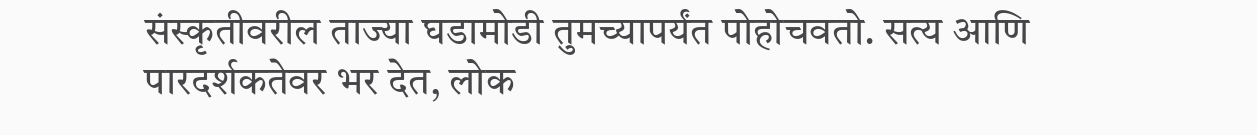संस्कृतीवरील ताज्या घडामोडी तुमच्यापर्यंत पोहोचवतो. सत्य आणि पारदर्शकतेवर भर देत, लोक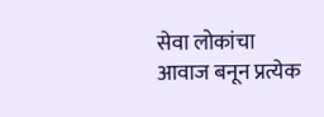सेवा लोकांचा आवाज बनून प्रत्येक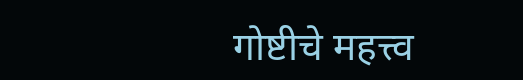गोष्टीचे महत्त्व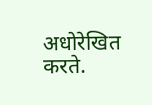अधोरेखित करते.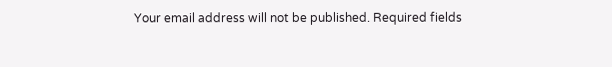Your email address will not be published. Required fields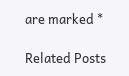are marked *

Related Posts